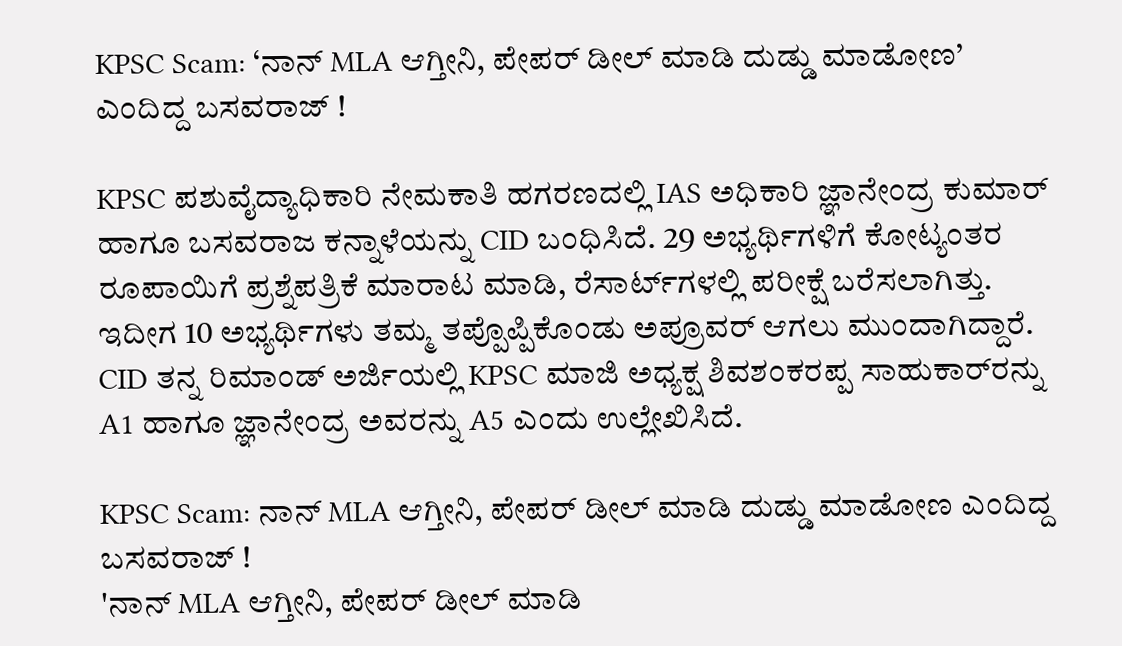KPSC Scam: ‘ನಾನ್ MLA ಆಗ್ತೀನಿ, ಪೇಪರ್ ಡೀಲ್ ಮಾಡಿ ದುಡ್ಡು ಮಾಡೋಣ’ ಎಂದಿದ್ದ ಬಸವರಾಜ್ !

KPSC ಪಶುವೈದ್ಯಾಧಿಕಾರಿ ನೇಮಕಾತಿ ಹಗರಣದಲ್ಲಿ IAS ಅಧಿಕಾರಿ ಜ್ಞಾನೇಂದ್ರ ಕುಮಾರ್ ಹಾಗೂ ಬಸವರಾಜ ಕನ್ನಾಳೆಯನ್ನು CID ಬಂಧಿಸಿದೆ. 29 ಅಭ್ಯರ್ಥಿಗಳಿಗೆ ಕೋಟ್ಯಂತರ ರೂಪಾಯಿಗೆ ಪ್ರಶ್ನೆಪತ್ರಿಕೆ ಮಾರಾಟ ಮಾಡಿ, ರೆಸಾರ್ಟ್‌ಗಳಲ್ಲಿ ಪರೀಕ್ಷೆ ಬರೆಸಲಾಗಿತ್ತು. ಇದೀಗ 10 ಅಭ್ಯರ್ಥಿಗಳು ತಮ್ಮ ತಪ್ಪೊಪ್ಪಿಕೊಂಡು ಅಪ್ರೂವರ್ ಆಗಲು ಮುಂದಾಗಿದ್ದಾರೆ. CID ತನ್ನ ರಿಮಾಂಡ್ ಅರ್ಜಿಯಲ್ಲಿ KPSC ಮಾಜಿ ಅಧ್ಯಕ್ಷ ಶಿವಶಂಕರಪ್ಪ ಸಾಹುಕಾರ್‌ರನ್ನು A1 ಹಾಗೂ ಜ್ಞಾನೇಂದ್ರ ಅವರನ್ನು A5 ಎಂದು ಉಲ್ಲೇಖಿಸಿದೆ.

KPSC Scam: ನಾನ್ MLA ಆಗ್ತೀನಿ, ಪೇಪರ್ ಡೀಲ್ ಮಾಡಿ ದುಡ್ಡು ಮಾಡೋಣ ಎಂದಿದ್ದ ಬಸವರಾಜ್ !
'ನಾನ್ MLA ಆಗ್ತೀನಿ, ಪೇಪರ್ ಡೀಲ್ ಮಾಡಿ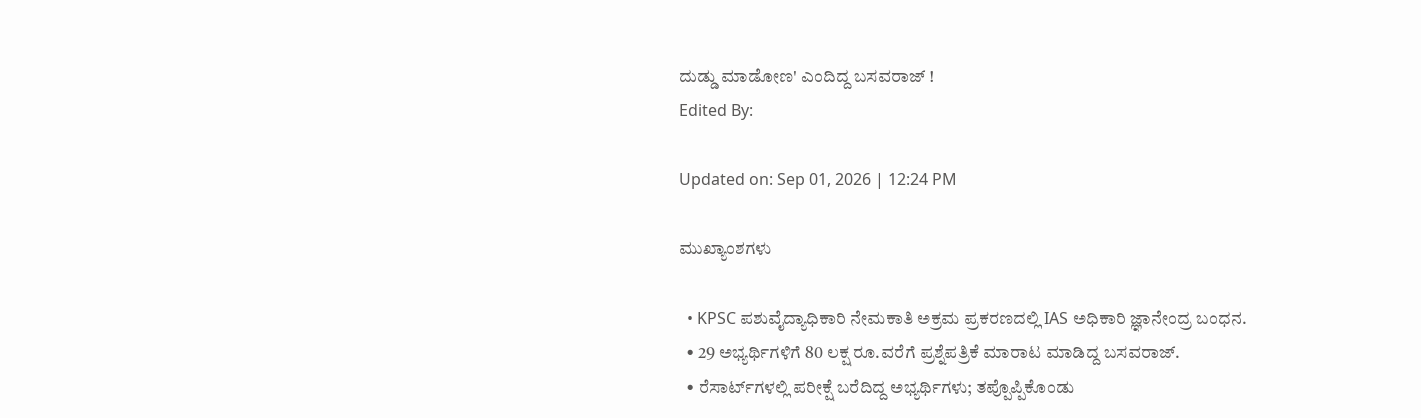ದುಡ್ಡು ಮಾಡೋಣ' ಎಂದಿದ್ದ ಬಸವರಾಜ್ !
Edited By:

Updated on: Sep 01, 2026 | 12:24 PM

ಮುಖ್ಯಾಂಶಗಳು

  • KPSC ಪಶುವೈದ್ಯಾಧಿಕಾರಿ ನೇಮಕಾತಿ ಅಕ್ರಮ ಪ್ರಕರಣದಲ್ಲಿ IAS ಅಧಿಕಾರಿ ಜ್ಞಾನೇಂದ್ರ ಬಂಧನ.
  • 29 ಅಭ್ಯರ್ಥಿಗಳಿಗೆ 80 ಲಕ್ಷ ರೂ.ವರೆಗೆ ಪ್ರಶ್ನೆಪತ್ರಿಕೆ ಮಾರಾಟ ಮಾಡಿದ್ದ ಬಸವರಾಜ್.
  • ರೆಸಾರ್ಟ್‌ಗಳಲ್ಲಿ ಪರೀಕ್ಷೆ ಬರೆದಿದ್ದ ಅಭ್ಯರ್ಥಿಗಳು; ತಪ್ಪೊಪ್ಪಿಕೊಂಡು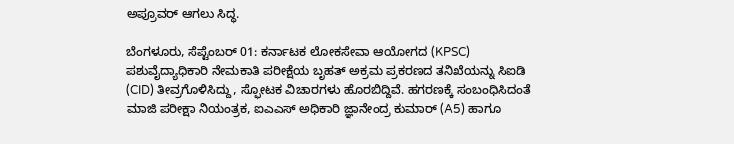ಅಪ್ರೂವರ್ ಆಗಲು ಸಿದ್ಧ.

ಬೆಂಗಳೂರು, ಸೆಪ್ಟೆಂಬರ್ 01: ಕರ್ನಾಟಕ ಲೋಕಸೇವಾ ಆಯೋಗದ (KPSC) ಪಶುವೈದ್ಯಾಧಿಕಾರಿ ನೇಮಕಾತಿ ಪರೀಕ್ಷೆಯ ಬೃಹತ್ ಅಕ್ರಮ ಪ್ರಕರಣದ ತನಿಖೆಯನ್ನು ಸಿಐಡಿ (CID) ತೀವ್ರಗೊಳಿಸಿದ್ದು, ಸ್ಫೋಟಕ ವಿಚಾರಗಳು ಹೊರಬಿದ್ದಿವೆ. ಹಗರಣಕ್ಕೆ ಸಂಬಂಧಿಸಿದಂತೆ ಮಾಜಿ ಪರೀಕ್ಷಾ ನಿಯಂತ್ರಕ, ಐಎಎಸ್ ಅಧಿಕಾರಿ ಜ್ಞಾನೇಂದ್ರ ಕುಮಾರ್ (A5) ಹಾಗೂ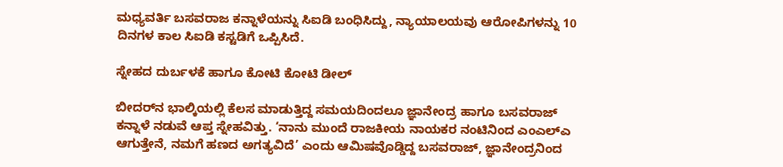ಮಧ್ಯವರ್ತಿ ಬಸವರಾಜ ಕನ್ನಾಳೆಯನ್ನು ಸಿಐಡಿ ಬಂಧಿಸಿದ್ದು, ನ್ಯಾಯಾಲಯವು ಆರೋಪಿಗಳನ್ನು 10 ದಿನಗಳ ಕಾಲ ಸಿಐಡಿ ಕಸ್ಟಡಿಗೆ ಒಪ್ಪಿಸಿದೆ.

ಸ್ನೇಹದ ದುರ್ಬಳಕೆ ಹಾಗೂ ಕೋಟಿ ಕೋಟಿ ಡೀಲ್

ಬೀದರ್‌ನ ಭಾಲ್ಕಿಯಲ್ಲಿ ಕೆಲಸ ಮಾಡುತ್ತಿದ್ದ ಸಮಯದಿಂದಲೂ ಜ್ಞಾನೇಂದ್ರ ಹಾಗೂ ಬಸವರಾಜ್ ಕನ್ನಾಳೆ ನಡುವೆ ಆಪ್ತ ಸ್ನೇಹವಿತ್ತು. ‘ನಾನು ಮುಂದೆ ರಾಜಕೀಯ ನಾಯಕರ ನಂಟಿನಿಂದ ಎಂಎಲ್‌ಎ ಆಗುತ್ತೇನೆ, ನಮಗೆ ಹಣದ ಅಗತ್ಯವಿದೆ’ ಎಂದು ಆಮಿಷವೊಡ್ಡಿದ್ದ ಬಸವರಾಜ್, ಜ್ಞಾನೇಂದ್ರನಿಂದ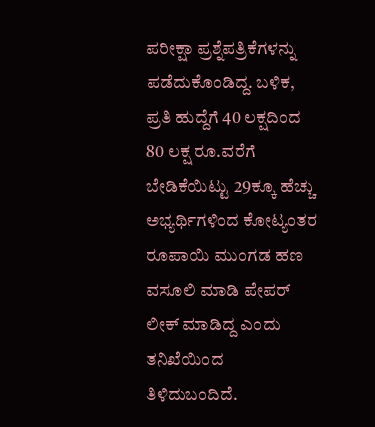ಪರೀಕ್ಷಾ ಪ್ರಶ್ನೆಪತ್ರಿಕೆಗಳನ್ನು ಪಡೆದುಕೊಂಡಿದ್ದ. ಬಳಿಕ, ಪ್ರತಿ ಹುದ್ದೆಗೆ 40 ಲಕ್ಷದಿಂದ 80 ಲಕ್ಷ ರೂ.ವರೆಗೆ ಬೇಡಿಕೆಯಿಟ್ಟು 29ಕ್ಕೂ ಹೆಚ್ಚು ಅಭ್ಯರ್ಥಿಗಳಿಂದ ಕೋಟ್ಯಂತರ ರೂಪಾಯಿ ಮುಂಗಡ ಹಣ ವಸೂಲಿ ಮಾಡಿ ಪೇಪರ್ ಲೀಕ್ ಮಾಡಿದ್ದ ಎಂದು ತನಿಖೆಯಿಂದ ತಿಳಿದುಬಂದಿದೆ.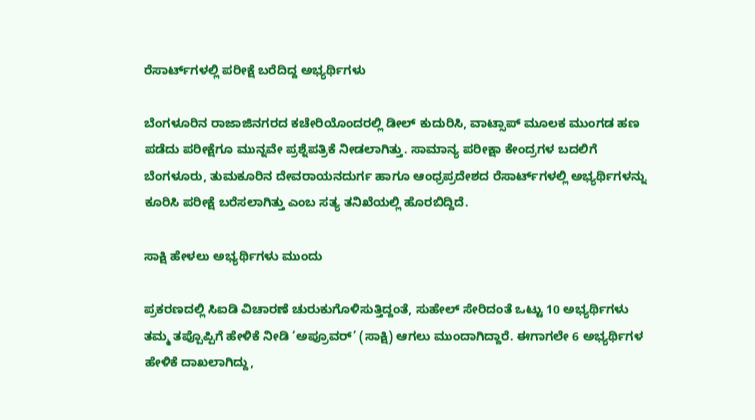ರೆಸಾರ್ಟ್‌ಗಳಲ್ಲಿ ಪರೀಕ್ಷೆ ಬರೆದಿದ್ದ ಅಭ್ಯರ್ಥಿಗಳು

ಬೆಂಗಳೂರಿನ ರಾಜಾಜಿನಗರದ ಕಚೇರಿಯೊಂದರಲ್ಲಿ ಡೀಲ್ ಕುದುರಿಸಿ, ವಾಟ್ಸಾಪ್ ಮೂಲಕ ಮುಂಗಡ ಹಣ ಪಡೆದು ಪರೀಕ್ಷೆಗೂ ಮುನ್ನವೇ ಪ್ರಶ್ನೆಪತ್ರಿಕೆ ನೀಡಲಾಗಿತ್ತು. ಸಾಮಾನ್ಯ ಪರೀಕ್ಷಾ ಕೇಂದ್ರಗಳ ಬದಲಿಗೆ ಬೆಂಗಳೂರು, ತುಮಕೂರಿನ ದೇವರಾಯನದುರ್ಗ ಹಾಗೂ ಆಂಧ್ರಪ್ರದೇಶದ ರೆಸಾರ್ಟ್‌ಗಳಲ್ಲಿ ಅಭ್ಯರ್ಥಿಗಳನ್ನು ಕೂರಿಸಿ ಪರೀಕ್ಷೆ ಬರೆಸಲಾಗಿತ್ತು ಎಂಬ ಸತ್ಯ ತನಿಖೆಯಲ್ಲಿ ಹೊರಬಿದ್ದಿದೆ.

ಸಾಕ್ಷಿ ಹೇಳಲು ಅಭ್ಯರ್ಥಿಗಳು ಮುಂದು

ಪ್ರಕರಣದಲ್ಲಿ ಸಿಐಡಿ ವಿಚಾರಣೆ ಚುರುಕುಗೊಳಿಸುತ್ತಿದ್ದಂತೆ, ಸುಹೇಲ್ ಸೇರಿದಂತೆ ಒಟ್ಟು 10 ಅಭ್ಯರ್ಥಿಗಳು ತಮ್ಮ ತಪ್ಪೊಪ್ಪಿಗೆ ಹೇಳಿಕೆ ನೀಡಿ ‘ಅಪ್ರೂವರ್’ (ಸಾಕ್ಷಿ) ಆಗಲು ಮುಂದಾಗಿದ್ದಾರೆ. ಈಗಾಗಲೇ 6 ಅಭ್ಯರ್ಥಿಗಳ ಹೇಳಿಕೆ ದಾಖಲಾಗಿದ್ದು,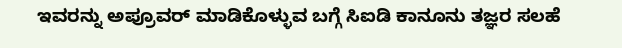ಇವರನ್ನು ಅಪ್ರೂವರ್ ಮಾಡಿಕೊಳ್ಳುವ ಬಗ್ಗೆ ಸಿಐಡಿ ಕಾನೂನು ತಜ್ಞರ ಸಲಹೆ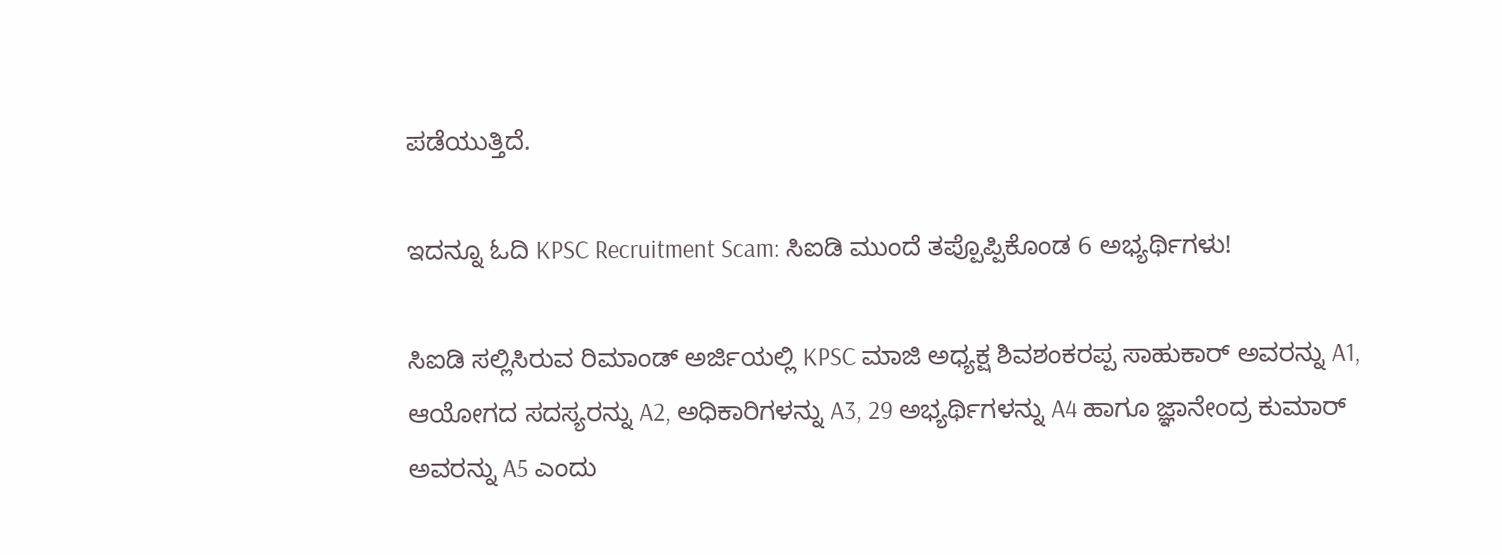ಪಡೆಯುತ್ತಿದೆ.

ಇದನ್ನೂ ಓದಿ KPSC Recruitment Scam: ಸಿಐಡಿ ಮುಂದೆ ತಪ್ಪೊಪ್ಪಿಕೊಂಡ 6 ಅಭ್ಯರ್ಥಿಗಳು!

ಸಿಐಡಿ ಸಲ್ಲಿಸಿರುವ ರಿಮಾಂಡ್ ಅರ್ಜಿಯಲ್ಲಿ KPSC ಮಾಜಿ ಅಧ್ಯಕ್ಷ ಶಿವಶಂಕರಪ್ಪ ಸಾಹುಕಾರ್ ಅವರನ್ನು A1, ಆಯೋಗದ ಸದಸ್ಯರನ್ನು A2, ಅಧಿಕಾರಿಗಳನ್ನು A3, 29 ಅಭ್ಯರ್ಥಿಗಳನ್ನು A4 ಹಾಗೂ ಜ್ಞಾನೇಂದ್ರ ಕುಮಾರ್ ಅವರನ್ನು A5 ಎಂದು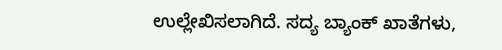ಉಲ್ಲೇಖಿಸಲಾಗಿದೆ. ಸದ್ಯ ಬ್ಯಾಂಕ್ ಖಾತೆಗಳು,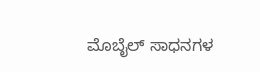ಮೊಬೈಲ್ ಸಾಧನಗಳ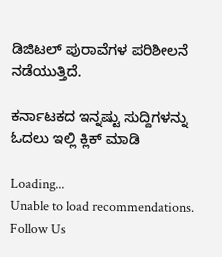ಡಿಜಿಟಲ್ ಪುರಾವೆಗಳ ಪರಿಶೀಲನೆ ನಡೆಯುತ್ತಿದೆ.

ಕರ್ನಾಟಕದ ಇನ್ನಷ್ಟು ಸುದ್ದಿಗಳನ್ನು ಓದಲು ಇಲ್ಲಿ ಕ್ಲಿಕ್ ಮಾಡಿ

Loading...
Unable to load recommendations.
Follow Us